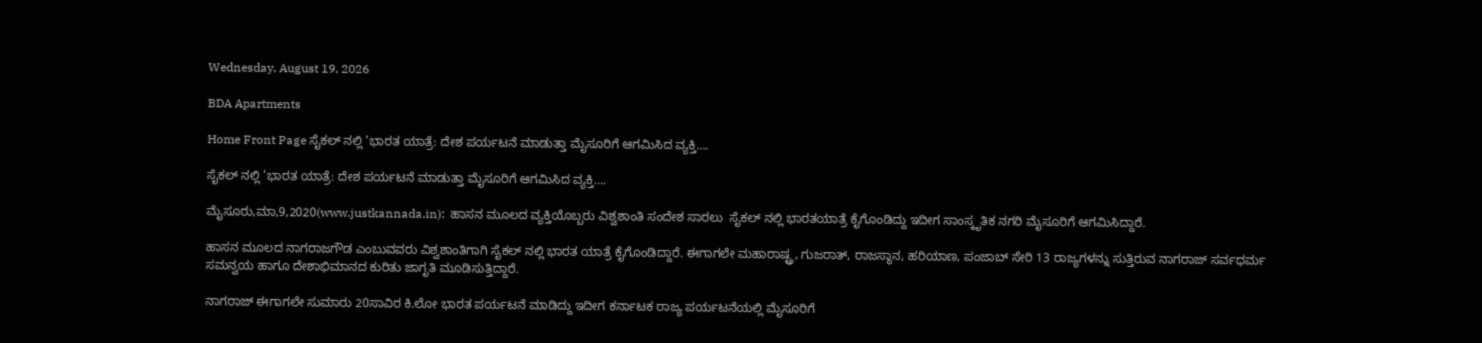Wednesday, August 19, 2026

BDA Apartments

Home Front Page ಸೈಕಲ್ ನಲ್ಲಿ ‘ಭಾರತ ಯಾತ್ರೆ: ದೇಶ ಪರ್ಯಟನೆ ಮಾಡುತ್ತಾ ಮೈಸೂರಿಗೆ ಆಗಮಿಸಿದ ವ್ಯಕ್ತಿ….

ಸೈಕಲ್ ನಲ್ಲಿ ‘ಭಾರತ ಯಾತ್ರೆ: ದೇಶ ಪರ್ಯಟನೆ ಮಾಡುತ್ತಾ ಮೈಸೂರಿಗೆ ಆಗಮಿಸಿದ ವ್ಯಕ್ತಿ….

ಮೈಸೂರು,ಮಾ,9,2020(www.justkannada.in):  ಹಾಸನ ಮೂಲದ ವ್ಯಕ್ತಿಯೊಬ್ಬರು ವಿಶ್ವಶಾಂತಿ ಸಂದೇಶ ಸಾರಲು  ಸೈಕಲ್ ನಲ್ಲಿ ಭಾರತಯಾತ್ರೆ ಕೈಗೊಂಡಿದ್ದು ಇದೀಗ ಸಾಂಸ್ಕೃತಿಕ ನಗರಿ ಮೈಸೂರಿಗೆ ಆಗಮಿಸಿದ್ದಾರೆ.

ಹಾಸನ ಮೂಲದ ನಾಗರಾಜಗೌಡ ಎಂಬುವವರು ವಿಶ್ವಶಾಂತಿಗಾಗಿ ಸೈಕಲ್ ನಲ್ಲಿ ಭಾರತ ಯಾತ್ರೆ ಕೈಗೊಂಡಿದ್ದಾರೆ. ಈಗಾಗಲೇ ಮಹಾರಾಷ್ಟ್ರ, ಗುಜರಾತ್, ರಾಜಸ್ಥಾನ, ಹರಿಯಾಣ, ಪಂಜಾಬ್ ಸೇರಿ 13 ರಾಜ್ಯಗಳನ್ನು ಸುತ್ತಿರುವ ನಾಗರಾಜ್ ಸರ್ವಧರ್ಮ ಸಮನ್ವಯ ಹಾಗೂ ದೇಶಾಭಿಮಾನದ ಕುರಿತು ಜಾಗೃತಿ ಮೂಡಿಸುತ್ತಿದ್ದಾರೆ.

ನಾಗರಾಜ್ ಈಗಾಗಲೇ ಸುಮಾರು 20ಸಾವಿರ ಕಿ.ಲೋ ಭಾರತ ಪರ್ಯಟನೆ ಮಾಡಿದ್ದು ಇದೀಗ ಕರ್ನಾಟಕ ರಾಜ್ಯ ಪರ್ಯಟನೆಯಲ್ಲಿ ಮೈಸೂರಿಗೆ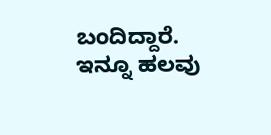ಬಂದಿದ್ದಾರೆ. ಇನ್ನೂ ಹಲವು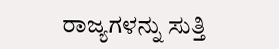ರಾಜ್ಯಗಳನ್ನು ಸುತ್ತಿ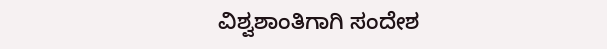ವಿಶ್ವಶಾಂತಿಗಾಗಿ ಸಂದೇಶ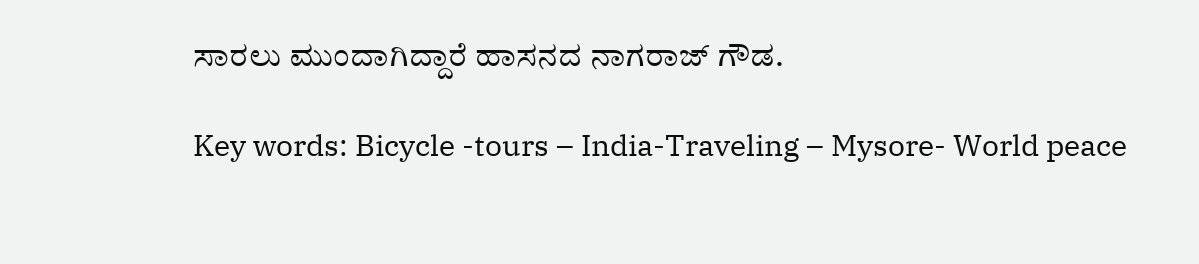ಸಾರಲು ಮುಂದಾಗಿದ್ದಾರೆ ಹಾಸನದ ನಾಗರಾಜ್ ಗೌಡ.

Key words: Bicycle -tours – India-Traveling – Mysore- World peace